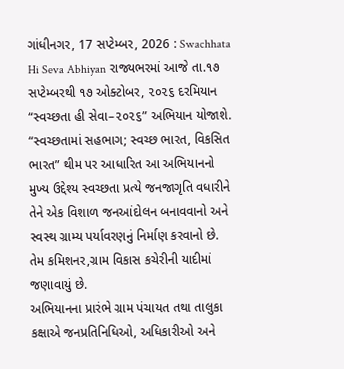ગાંધીનગર, 17 સપ્ટેમ્બર, 2026 : Swachhata Hi Seva Abhiyan રાજ્યભરમાં આજે તા.૧૭ સપ્ટેમ્બરથી ૧૭ ઓક્ટોબર, ૨૦૨૬ દરમિયાન “સ્વચ્છતા હી સેવા–૨૦૨૬” અભિયાન યોજાશે. “સ્વચ્છતામાં સહભાગ; સ્વચ્છ ભારત, વિકસિત ભારત” થીમ પર આધારિત આ અભિયાનનો મુખ્ય ઉદ્દેશ્ય સ્વચ્છતા પ્રત્યે જનજાગૃતિ વધારીને તેને એક વિશાળ જનઆંદોલન બનાવવાનો અને સ્વસ્થ ગ્રામ્ય પર્યાવરણનું નિર્માણ કરવાનો છે. તેમ કમિશનર,ગ્રામ વિકાસ કચેરીની યાદીમાં જણાવાયું છે.
અભિયાનના પ્રારંભે ગ્રામ પંચાયત તથા તાલુકા કક્ષાએ જનપ્રતિનિધિઓ, અધિકારીઓ અને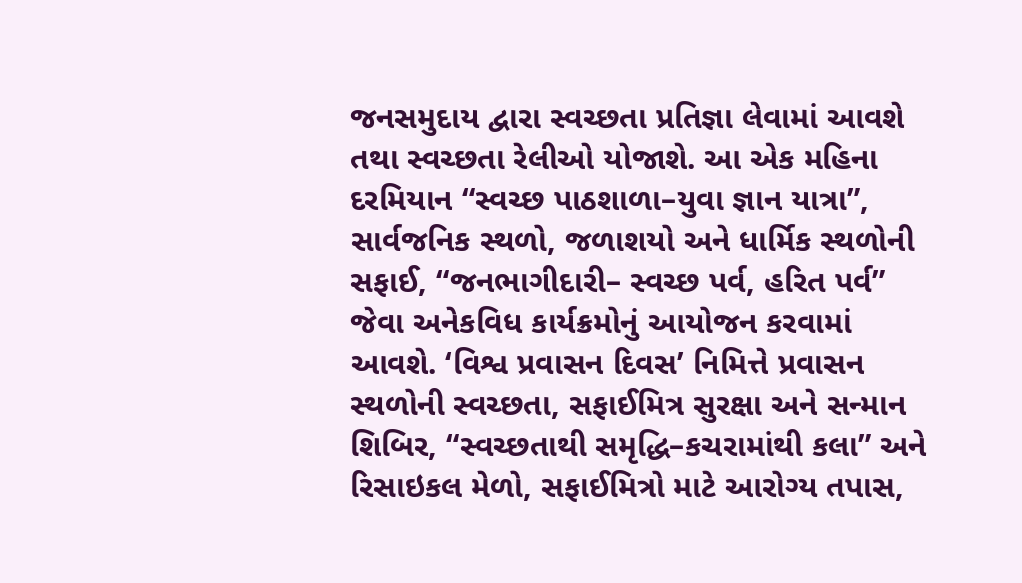જનસમુદાય દ્વારા સ્વચ્છતા પ્રતિજ્ઞા લેવામાં આવશે તથા સ્વચ્છતા રેલીઓ યોજાશે. આ એક મહિના દરમિયાન “સ્વચ્છ પાઠશાળા–યુવા જ્ઞાન યાત્રા”, સાર્વજનિક સ્થળો, જળાશયો અને ધાર્મિક સ્થળોની સફાઈ, “જનભાગીદારી– સ્વચ્છ પર્વ, હરિત પર્વ” જેવા અનેકવિધ કાર્યક્રમોનું આયોજન કરવામાં આવશે. ‘વિશ્વ પ્રવાસન દિવસ’ નિમિત્તે પ્રવાસન સ્થળોની સ્વચ્છતા, સફાઈમિત્ર સુરક્ષા અને સન્માન શિબિર, “સ્વચ્છતાથી સમૃદ્ધિ–કચરામાંથી કલા” અને રિસાઇકલ મેળો, સફાઈમિત્રો માટે આરોગ્ય તપાસ,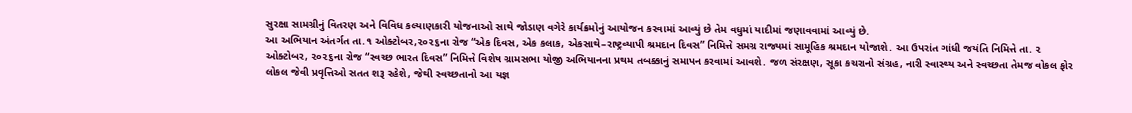સુરક્ષા સામગ્રીનું વિતરણ અને વિવિધ કલ્યાણકારી યોજનાઓ સાથે જોડાણ વગેરે કાર્યક્રમોનું આયોજન કરવામાં આવ્યું છે તેમ વધુમાં યાદીમાં જણાવવામાં આવ્યું છે.
આ અભિયાન અંતર્ગત તા.૧ ઓક્ટોબર,૨૦૨૬ના રોજ “એક દિવસ, એક કલાક, એકસાથે–રાષ્ટ્રવ્યાપી શ્રમદાન દિવસ” નિમિત્તે સમગ્ર રાજ્યમાં સામૂહિક શ્રમદાન યોજાશે. આ ઉપરાંત ગાંધી જયંતિ નિમિત્તે તા. ૨ ઓક્ટોબર, ૨૦૨૬ના રોજ “સ્વચ્છ ભારત દિવસ” નિમિત્તે વિશેષ ગ્રામસભા યોજી અભિયાનના પ્રથમ તબક્કાનું સમાપન કરવામાં આવશે. જળ સંરક્ષણ, સૂકા કચરાનો સંગ્રહ, નારી સ્વાસ્થ્ય અને સ્વચ્છતા તેમજ વોકલ ફોર લોકલ જેવી પ્રવૃત્તિઓ સતત શરૂ રહેશે, જેથી સ્વચ્છતાનો આ યજ્ઞ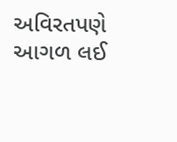અવિરતપણે આગળ લઈ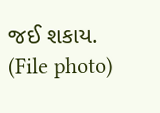જઈ શકાય. (File photo)